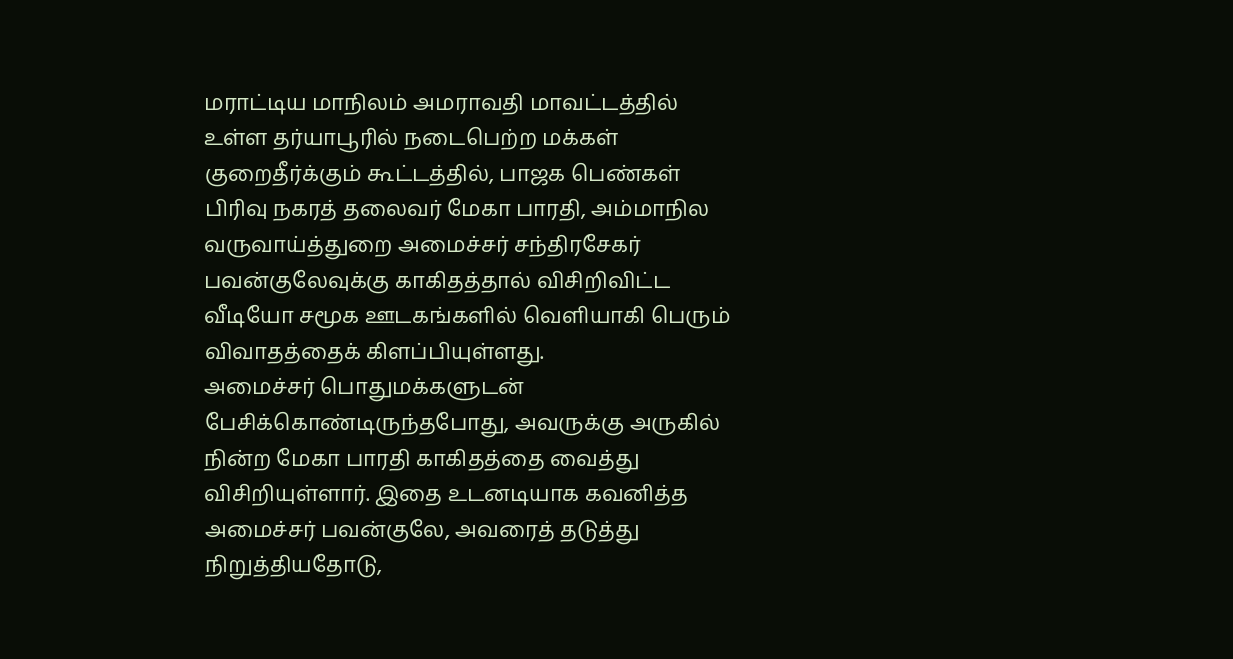மராட்டிய மாநிலம் அமராவதி மாவட்டத்தில் உள்ள தர்யாபூரில் நடைபெற்ற மக்கள் குறைதீர்க்கும் கூட்டத்தில், பாஜக பெண்கள் பிரிவு நகரத் தலைவர் மேகா பாரதி, அம்மாநில வருவாய்த்துறை அமைச்சர் சந்திரசேகர் பவன்குலேவுக்கு காகிதத்தால் விசிறிவிட்ட வீடியோ சமூக ஊடகங்களில் வெளியாகி பெரும் விவாதத்தைக் கிளப்பியுள்ளது.
அமைச்சர் பொதுமக்களுடன் பேசிக்கொண்டிருந்தபோது, அவருக்கு அருகில் நின்ற மேகா பாரதி காகிதத்தை வைத்து விசிறியுள்ளார். இதை உடனடியாக கவனித்த அமைச்சர் பவன்குலே, அவரைத் தடுத்து நிறுத்தியதோடு,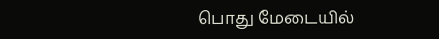பொது மேடையில்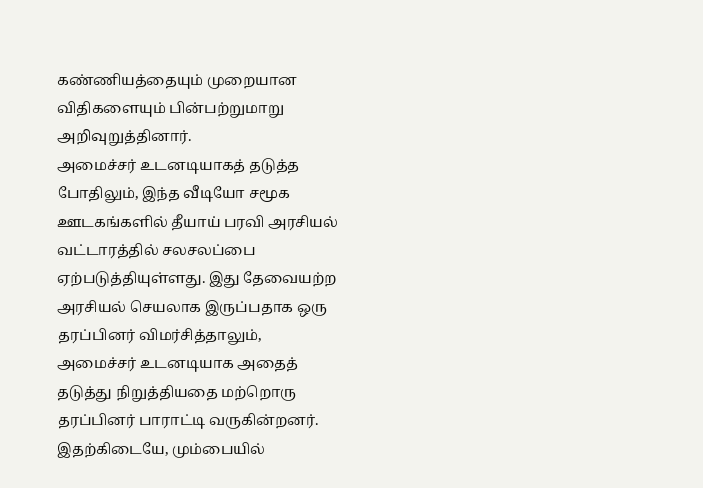கண்ணியத்தையும் முறையான விதிகளையும் பின்பற்றுமாறு அறிவுறுத்தினார்.
அமைச்சர் உடனடியாகத் தடுத்த போதிலும், இந்த வீடியோ சமூக ஊடகங்களில் தீயாய் பரவி அரசியல் வட்டாரத்தில் சலசலப்பை ஏற்படுத்தியுள்ளது. இது தேவையற்ற அரசியல் செயலாக இருப்பதாக ஒரு தரப்பினர் விமர்சித்தாலும், அமைச்சர் உடனடியாக அதைத் தடுத்து நிறுத்தியதை மற்றொரு தரப்பினர் பாராட்டி வருகின்றனர்.
இதற்கிடையே, மும்பையில்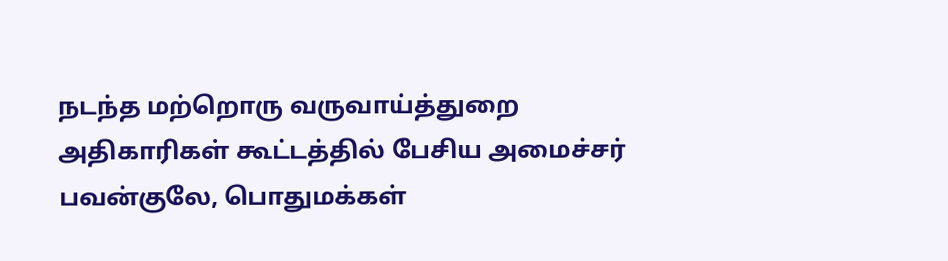நடந்த மற்றொரு வருவாய்த்துறை அதிகாரிகள் கூட்டத்தில் பேசிய அமைச்சர் பவன்குலே, பொதுமக்கள்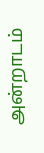அன்றாடம்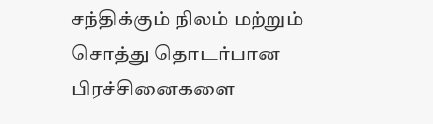சந்திக்கும் நிலம் மற்றும் சொத்து தொடர்பான பிரச்சினைகளை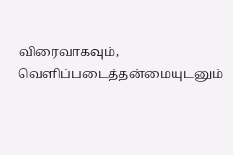விரைவாகவும், வெளிப்படைத்தன்மையுடனும்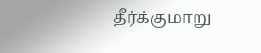தீர்க்குமாறு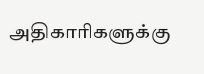அதிகாரிகளுக்கு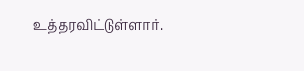உத்தரவிட்டுள்ளார்.